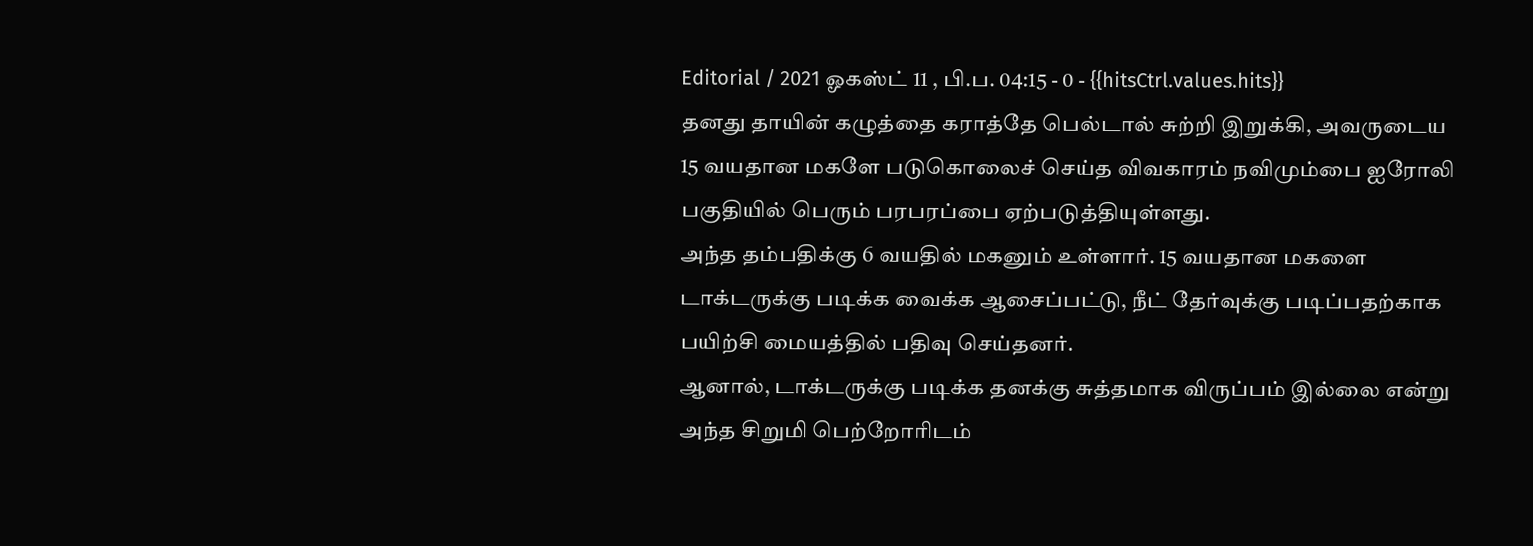Editorial / 2021 ஓகஸ்ட் 11 , பி.ப. 04:15 - 0 - {{hitsCtrl.values.hits}}
தனது தாயின் கழுத்தை கராத்தே பெல்டால் சுற்றி இறுக்கி, அவருடைய 15 வயதான மகளே படுகொலைச் செய்த விவகாரம் நவிமும்பை ஐரோலி பகுதியில் பெரும் பரபரப்பை ஏற்படுத்தியுள்ளது.
அந்த தம்பதிக்கு 6 வயதில் மகனும் உள்ளார். 15 வயதான மகளை டாக்டருக்கு படிக்க வைக்க ஆசைப்பட்டு, நீட் தேர்வுக்கு படிப்பதற்காக பயிற்சி மையத்தில் பதிவு செய்தனர்.
ஆனால், டாக்டருக்கு படிக்க தனக்கு சுத்தமாக விருப்பம் இல்லை என்று அந்த சிறுமி பெற்றோரிடம்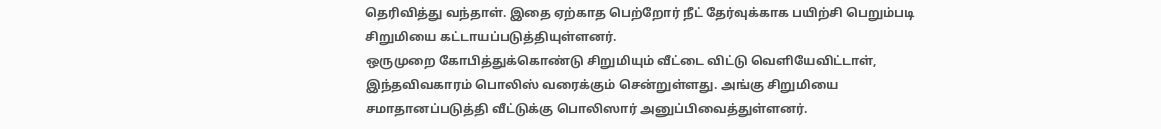தெரிவித்து வந்தாள். இதை ஏற்காத பெற்றோர் நீட் தேர்வுக்காக பயிற்சி பெறும்படி சிறுமியை கட்டாயப்படுத்தியுள்ளனர்.
ஒருமுறை கோபித்துக்கொண்டு சிறுமியும் வீட்டை விட்டு வெளியேவிட்டாள், இந்தவிவகாரம் பொலிஸ் வரைக்கும் சென்றுள்ளது. அங்கு சிறுமியை சமாதானப்படுத்தி வீட்டுக்கு பொலிஸார் அனுப்பிவைத்துள்ளனர்.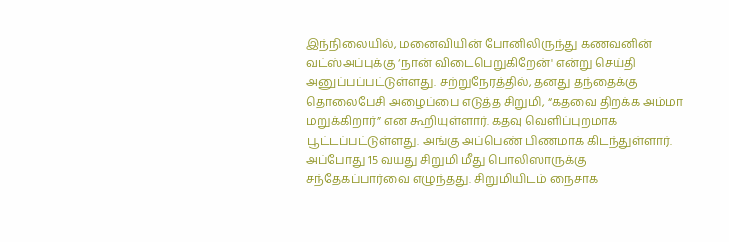இந்நிலையில், மனைவியின் போனிலிருந்து கணவனின் வட்ஸ்அப்புக்கு ‘நான் விடைபெறுகிறேன்' என்று செய்தி அனுப்பப்பட்டுள்ளது. சற்றுநேரத்தில், தனது தந்தைக்கு தொலைபேசி அழைப்பை எடுத்த சிறுமி, “கதவை திறக்க அம்மா மறுக்கிறார்” என கூறியுள்ளார். கதவு வெளிப்புறமாக பூட்டப்பட்டுள்ளது. அங்கு அப்பெண் பிணமாக கிடந்துள்ளார்.
அப்போது 15 வயது சிறுமி மீது பொலிஸாருக்கு சந்தேகப்பார்வை எழுந்தது. சிறுமியிடம் நைசாக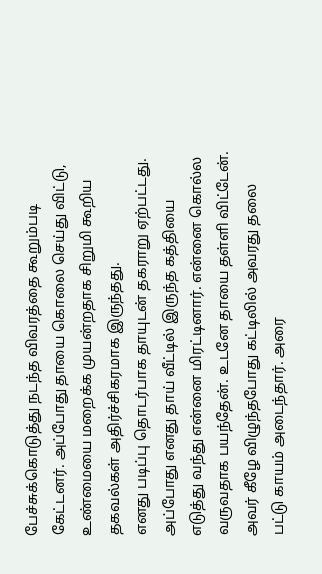பேச்சுக்கொடுத்து நடந்த விவரத்தை கூறும்படி கேட்டனர். அப்போது தாயை கொலை செய்து விட்டு, உண்மையை மறைக்க முயன்றதாக சிறுமி கூறிய தகவல்கள் அதிர்ச்சிகரமாக இருந்தது.
எனது படிப்பு தொடர்பாக தாயுடன் தகராறு ஏற்பட்டது. அப்போது எனது தாய் வீட்டில் இருந்த கத்தியை எடுத்து வந்து என்னை மிரட்டினார். என்னை கொல்ல வருவதாக பயந்தேன். உடனே தாயை தள்ளி விட்டேன். அவர் கீழே விழுந்தபோது கட்டிலில் அவரது தலை பட்டு காயம் அடைந்தார். அரை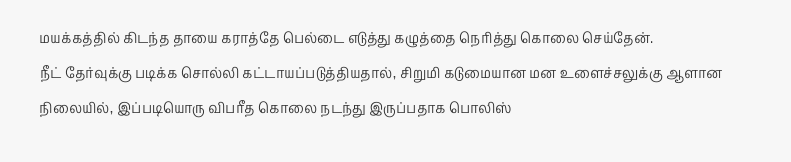மயக்கத்தில் கிடந்த தாயை கராத்தே பெல்டை எடுத்து கழுத்தை நெரித்து கொலை செய்தேன்.
நீட் தேர்வுக்கு படிக்க சொல்லி கட்டாயப்படுத்தியதால், சிறுமி கடுமையான மன உளைச்சலுக்கு ஆளான நிலையில், இப்படியொரு விபரீத கொலை நடந்து இருப்பதாக பொலிஸ்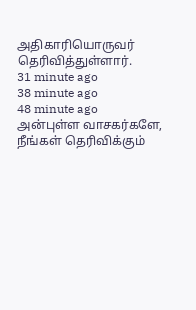அதிகாரியொருவர் தெரிவித்துள்ளார்.
31 minute ago
38 minute ago
48 minute ago
அன்புள்ள வாசகர்களே,
நீங்கள் தெரிவிக்கும்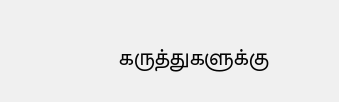கருத்துகளுக்கு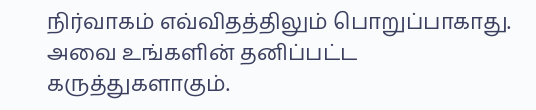நிர்வாகம் எவ்விதத்திலும் பொறுப்பாகாது. அவை உங்களின் தனிப்பட்ட கருத்துகளாகும்.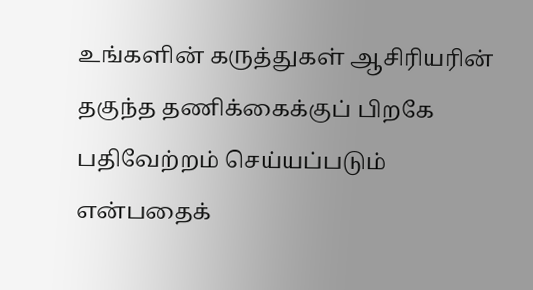உங்களின் கருத்துகள் ஆசிரியரின் தகுந்த தணிக்கைக்குப் பிறகே பதிவேற்றம் செய்யப்படும் என்பதைக்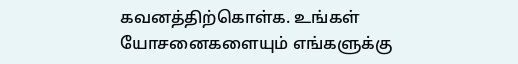கவனத்திற்கொள்க. உங்கள் யோசனைகளையும் எங்களுக்கு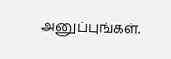அனுப்புங்கள்.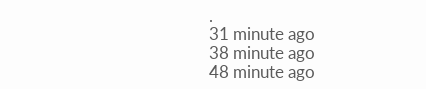.
31 minute ago
38 minute ago
48 minute ago